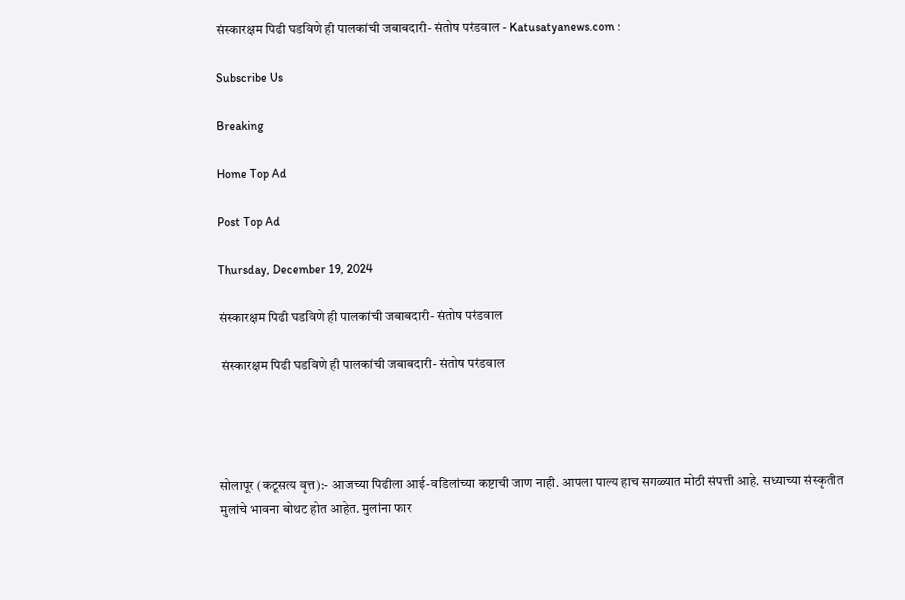संस्कारक्षम पिढी घडविणे ही पालकांची जबाबदारी- संतोष परंडवाल - Katusatyanews.com :

Subscribe Us

Breaking

Home Top Ad

Post Top Ad

Thursday, December 19, 2024

संस्कारक्षम पिढी घडविणे ही पालकांची जबाबदारी- संतोष परंडवाल

 संस्कारक्षम पिढी घडविणे ही पालकांची जबाबदारी- संतोष परंडवाल




सोलापूर (कटूसत्य वृत्त):- आजच्या पिढीला आई-वडिलांच्या कष्टाची जाण नाही. आपला पाल्य हाच सगळ्यात मोठी संपत्ती आहे. सध्याच्या संस्कृतीत मुलांचे भावना बोथट होत आहेत. मुलांना फार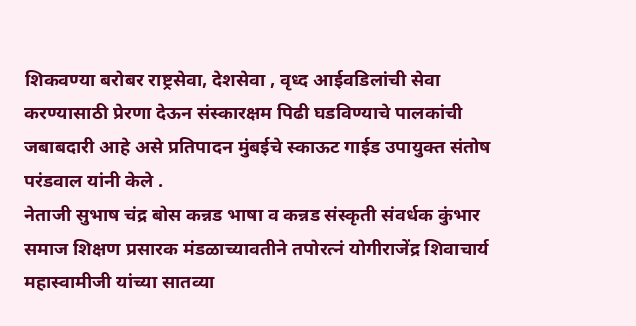शिकवण्या बरोबर राष्ट्रसेवा, देशसेवा , वृध्द आईवडिलांची सेवा करण्यासाठी प्रेरणा देऊन संस्कारक्षम पिढी घडविण्याचे पालकांची जबाबदारी आहे असे प्रतिपादन मुंबईचे स्काऊट गाईड उपायुक्त संतोष परंडवाल यांनी केले .
नेताजी सुभाष चंद्र बोस कन्नड भाषा व कन्नड संस्कृती संवर्धक कुंभार समाज शिक्षण प्रसारक मंडळाच्यावतीने तपोरत्नं योगीराजेंद्र शिवाचार्य महास्वामीजी यांच्या सातव्या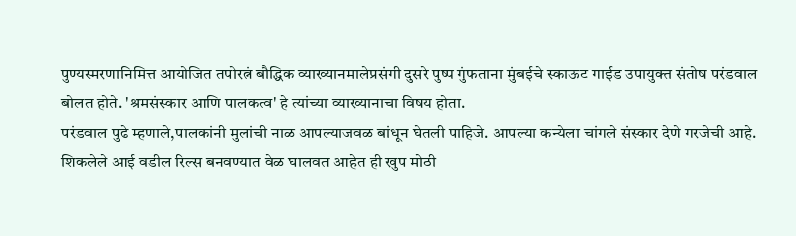पुण्यस्मरणानिमित्त आयोजित तपोरत्नं बौद्धिक व्याख्यानमालेप्रसंगी दुसरे पुष्प गुंफताना मुंबईचे स्काऊट गाईड उपायुक्त संतोष परंडवाल बोलत होते. 'श्रमसंस्कार आणि पालकत्व' हे त्यांच्या व्याख्यानाचा विषय होता.
परंडवाल पुढे म्हणाले,पालकांनी मुलांची नाळ आपल्याजवळ बांधून घेतली पाहिजे. आपल्या कन्येला चांगले संस्कार देणे गरजेची आहे. शिकलेले आई वडील रिल्स बनवण्यात वेळ घालवत आहेत ही खुप मोठी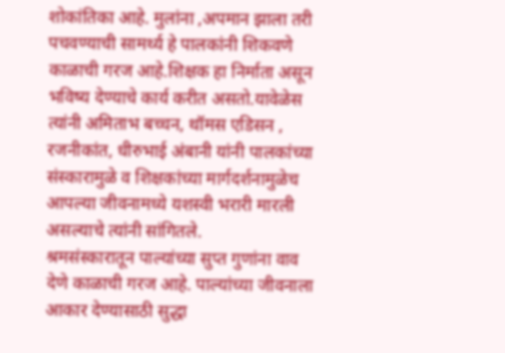शोकांतिका आहे. मुलांना ,अपमान झाला तरी पचवण्याची सामर्थ्य हे पालकांनी शिकवणे काळाची गरज आहे.शिक्षक हा निर्माता असून भविष्य देण्याचे कार्य करीत असतो.यावेळेस त्यांनी अमिताभ बच्चन, थॉमस एडिसन , रजनीकांत, धीरुभाई अंबानी यांनी पालकांच्या संस्कारामुळे व शिक्षकांच्या मार्गदर्शनामुळेच आपल्या जीवनामध्ये यशस्वी भरारी मारली असल्याचे त्यांनी सांगितले.
श्रमसंस्कारातून पाल्यांच्या सुप्त गुणांना वाव देणे काळाची गरज आहे. पाल्यांच्या जीवनाला आकार देण्यासाठी सुद्धा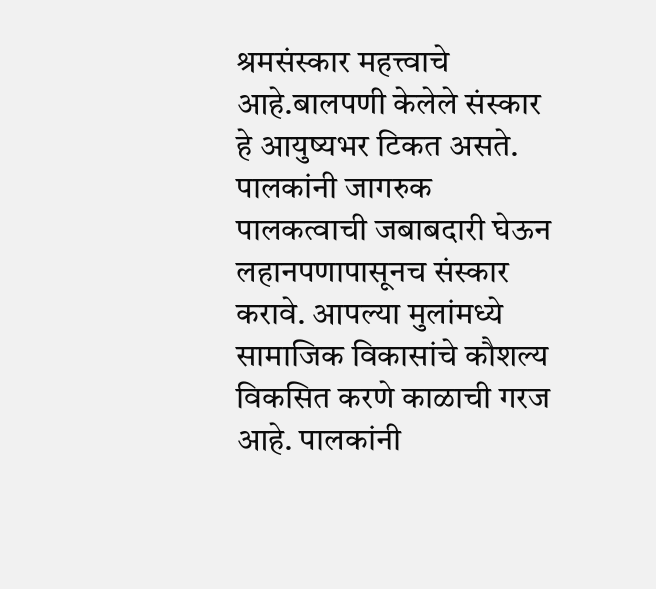श्रमसंस्कार महत्त्वाचे आहे.बालपणी केलेले संस्कार हे आयुष्यभर टिकत असते. पालकांनी जागरुक पालकत्वाची जबाबदारी घेऊन लहानपणापासूनच संस्कार करावे. आपल्या मुलांमध्ये सामाजिक विकासांचे कौशल्य विकसित करणे काळाची गरज आहे. पालकांनी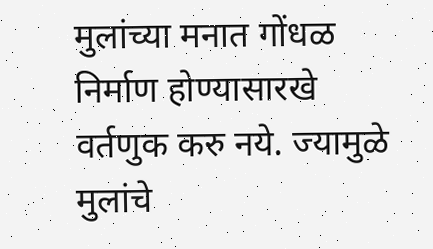मुलांच्या मनात गोंधळ निर्माण होण्यासारखे वर्तणुक करु नये. ज्यामुळे मुलांचे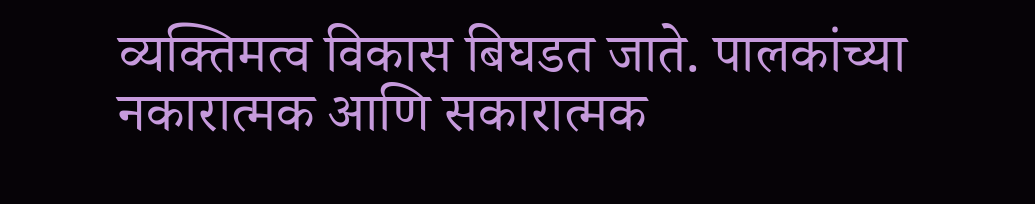व्यक्तिमत्व विकास बिघडत जाते. पालकांच्या नकारात्मक आणि सकारात्मक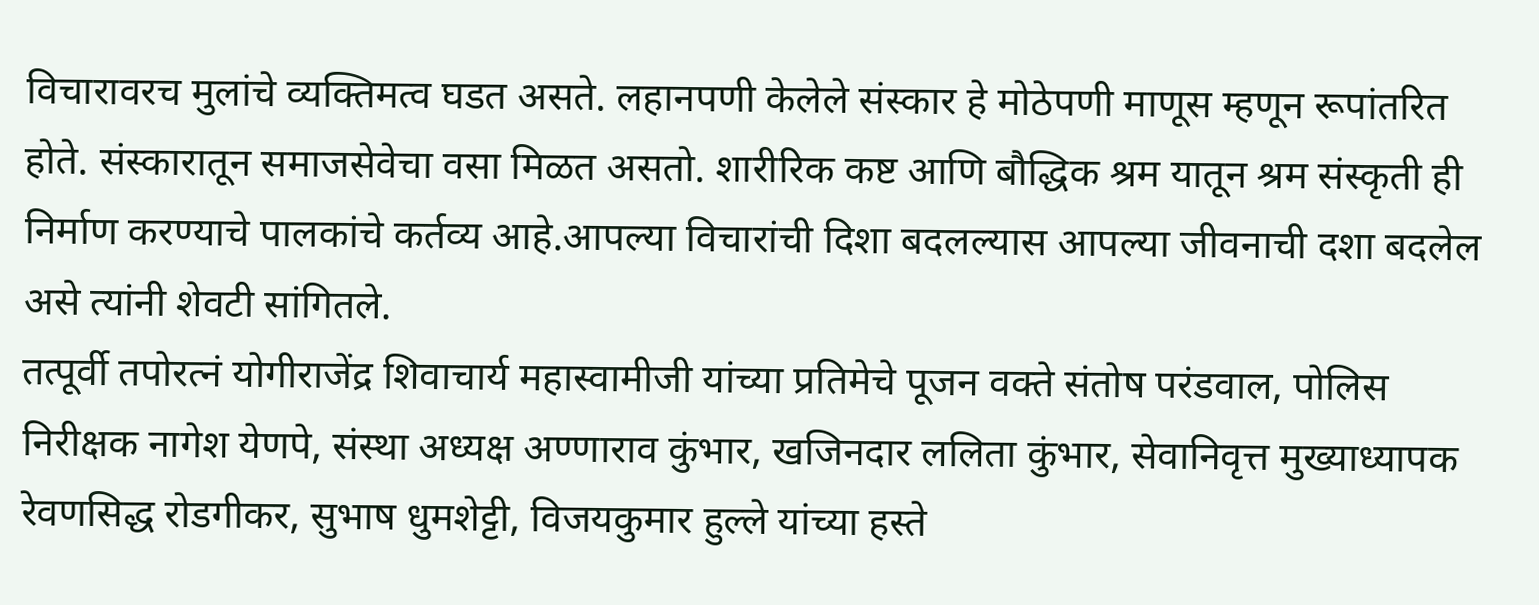विचारावरच मुलांचे व्यक्तिमत्व घडत असते. लहानपणी केलेले संस्कार हे मोठेपणी माणूस म्हणून रूपांतरित होते. संस्कारातून समाजसेवेचा वसा मिळत असतो. शारीरिक कष्ट आणि बौद्धिक श्रम यातून श्रम संस्कृती ही निर्माण करण्याचे पालकांचे कर्तव्य आहे.आपल्या विचारांची दिशा बदलल्यास आपल्या जीवनाची दशा बदलेल असे त्यांनी शेवटी सांगितले.
तत्पूर्वी तपोरत्नं योगीराजेंद्र शिवाचार्य महास्वामीजी यांच्या प्रतिमेचे पूजन वक्ते संतोष परंडवाल, पोलिस निरीक्षक नागेश येणपे, संस्था अध्यक्ष अण्णाराव कुंभार, खजिनदार ललिता कुंभार, सेवानिवृत्त मुख्याध्यापक रेवणसिद्ध रोडगीकर, सुभाष धुमशेट्टी, विजयकुमार हुल्ले यांच्या हस्ते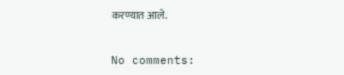करण्यात आले.


No comments: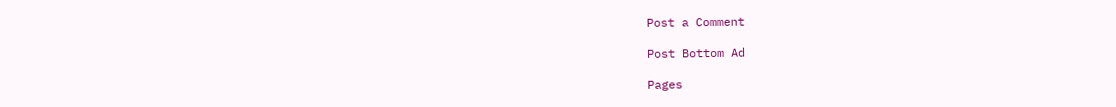Post a Comment

Post Bottom Ad

Pages